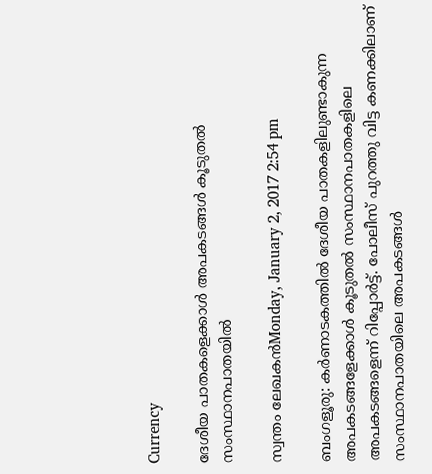Currency

ദേശീയ പാതകളെക്കാള്‍ അപകടങ്ങള്‍ കൂടുതല്‍ സംസ്ഥാനപാതയില്‍

സ്വന്തം ലേഖകന്‍Monday, January 2, 2017 2:54 pm

ബംഗളൂരു: കര്‍ണാടകത്തില്‍ ദേശീയ പാതകളിലുണ്ടാകുന്ന അപകടങ്ങളേക്കാള്‍ കൂടുതല്‍ സംസ്ഥാനപാതകളിലെ അപകടങ്ങളെന്ന് റിപ്പോര്‍ട്ട്. പോലീസ് പുറത്തു വിട്ട കണക്കിലാണ് സംസ്ഥാനപാതയിലെ അപകടങ്ങള്‍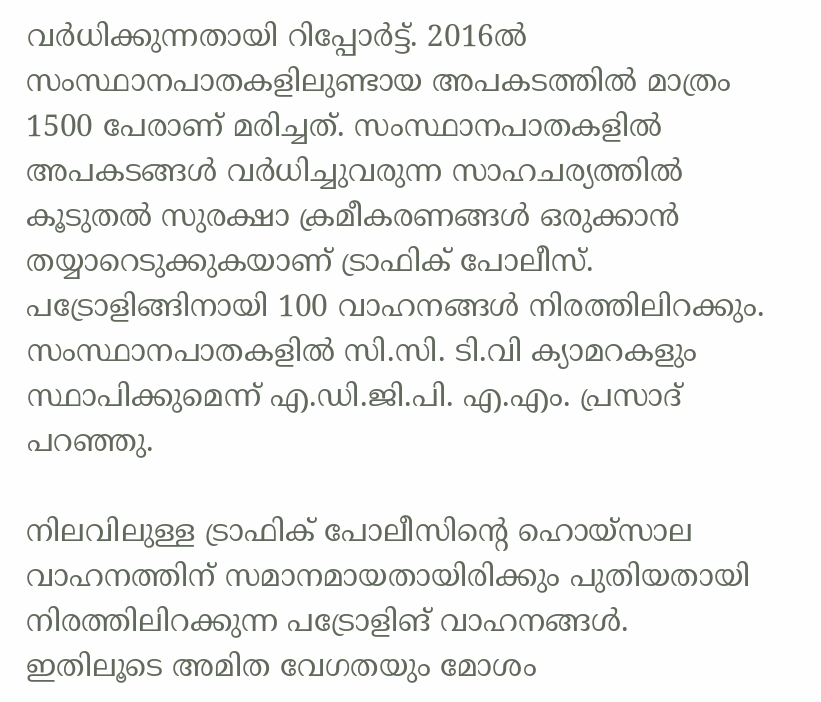വര്‍ധിക്കുന്നതായി റിപ്പോര്‍ട്ട്. 2016ല്‍ സംസ്ഥാനപാതകളിലുണ്ടായ അപകടത്തില്‍ മാത്രം 1500 പേരാണ് മരിച്ചത്. സംസ്ഥാനപാതകളില്‍ അപകടങ്ങള്‍ വര്‍ധിച്ചുവരുന്ന സാഹചര്യത്തില്‍ കൂടുതല്‍ സുരക്ഷാ ക്രമീകരണങ്ങള്‍ ഒരുക്കാന്‍ തയ്യാറെടുക്കുകയാണ് ട്രാഫിക് പോലീസ്. പട്രോളിങ്ങിനായി 100 വാഹനങ്ങള്‍ നിരത്തിലിറക്കും. സംസ്ഥാനപാതകളില്‍ സി.സി. ടി.വി ക്യാമറകളും സ്ഥാപിക്കുമെന്ന് എ.ഡി.ജി.പി. എ.എം. പ്രസാദ് പറഞ്ഞു.

നിലവിലുള്ള ട്രാഫിക് പോലീസിന്റെ ഹൊയ്‌സാല വാഹനത്തിന് സമാനമായതായിരിക്കും പുതിയതായി നിരത്തിലിറക്കുന്ന പട്രോളിങ് വാഹനങ്ങള്‍. ഇതിലൂടെ അമിത വേഗതയും മോശം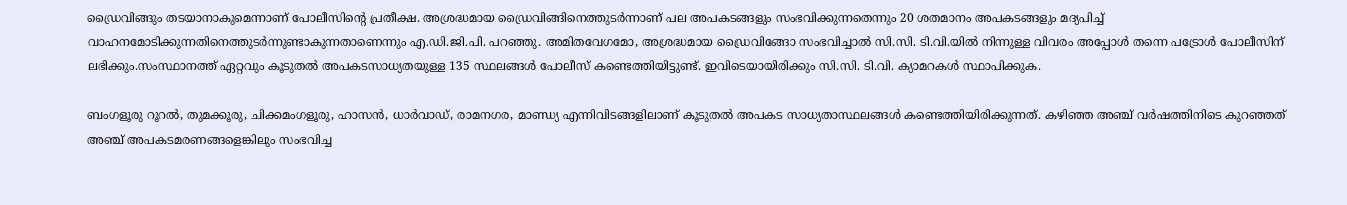ഡ്രൈവിങ്ങും തടയാനാകുമെന്നാണ് പോലീസിന്റെ പ്രതീക്ഷ. അശ്രദ്ധമായ ഡ്രൈവിങ്ങിനെത്തുടര്‍ന്നാണ് പല അപകടങ്ങളും സംഭവിക്കുന്നതെന്നും 20 ശതമാനം അപകടങ്ങളും മദ്യപിച്ച് വാഹനമോടിക്കുന്നതിനെത്തുടര്‍ന്നുണ്ടാകുന്നതാണെന്നും എ.ഡി.ജി.പി. പറഞ്ഞു. അമിതവേഗമോ, അശ്രദ്ധമായ ഡ്രൈവിങ്ങോ സംഭവിച്ചാല്‍ സി.സി. ടി.വി.യില്‍ നിന്നുള്ള വിവരം അപ്പോള്‍ തന്നെ പട്രോള്‍ പോലീസിന് ലഭിക്കും.സംസ്ഥാനത്ത് ഏറ്റവും കൂടുതല്‍ അപകടസാധ്യതയുള്ള 135 സ്ഥലങ്ങള്‍ പോലീസ് കണ്ടെത്തിയിട്ടുണ്ട്. ഇവിടെയായിരിക്കും സി.സി. ടി.വി. ക്യാമറകള്‍ സ്ഥാപിക്കുക.

ബംഗളൂരു റൂറല്‍, തുമക്കൂരു, ചിക്കമംഗളൂരു, ഹാസന്‍, ധാര്‍വാഡ്, രാമനഗര, മാണ്ഡ്യ എന്നിവിടങ്ങളിലാണ് കൂടുതല്‍ അപകട സാധ്യതാസ്ഥലങ്ങള്‍ കണ്ടെത്തിയിരിക്കുന്നത്. കഴിഞ്ഞ അഞ്ച് വര്‍ഷത്തിനിടെ കുറഞ്ഞത് അഞ്ച് അപകടമരണങ്ങളെങ്കിലും സംഭവിച്ച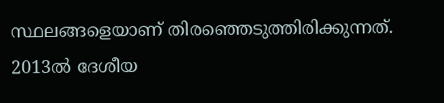സ്ഥലങ്ങളെയാണ് തിരഞ്ഞെടുത്തിരിക്കുന്നത്. 2013ല്‍ ദേശീയ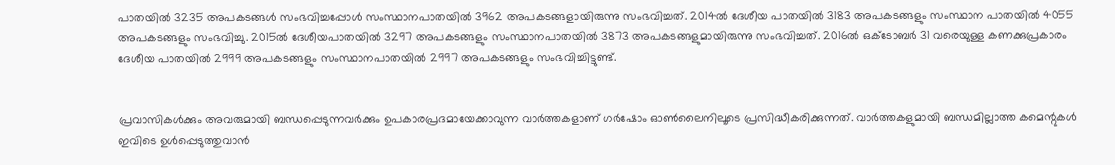പാതയില്‍ 3235 അപകടങ്ങള്‍ സംഭവിച്ചപ്പോള്‍ സംസ്ഥാനപാതയില്‍ 3962 അപകടങ്ങളായിരുന്നു സംഭവിച്ചത്. 2014ല്‍ ദേശീയ പാതയില്‍ 3183 അപകടങ്ങളും സംസ്ഥാന പാതയില്‍ 4055 അപകടങ്ങളും സംഭവിച്ചു. 2015ല്‍ ദേശീയപാതയില്‍ 3297 അപകടങ്ങളും സംസ്ഥാനപാതയില്‍ 3873 അപകടങ്ങളുമായിരുന്നു സംഭവിച്ചത്. 2016ല്‍ ഒക്ടോബര്‍ 31 വരെയുള്ള കണക്കുപ്രകാരം ദേശീയ പാതയില്‍ 2999 അപകടങ്ങളും സംസ്ഥാനപാതയില്‍ 2997 അപകടങ്ങളും സംഭവിച്ചിട്ടുണ്ട്.


പ്രവാസികൾക്കും അവരുമായി ബന്ധപ്പെടുന്നവർക്കും ഉപകാരപ്രദമായേക്കാവുന്ന വാർത്തകളാണ് ഗർഷോം ഓൺലൈനിലൂടെ പ്രസിദ്ധീകരിക്കുന്നത്. വാർത്തകളുമായി ബന്ധമില്ലാത്ത കമെന്റുകൾ ഇവിടെ ഉൾപ്പെടുത്തുവാൻ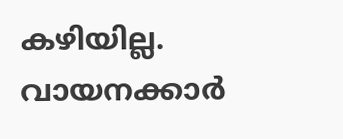കഴിയില്ല. വായനക്കാർ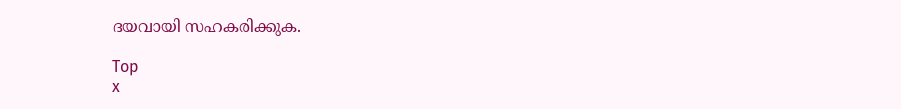ദയവായി സഹകരിക്കുക.

Top
x